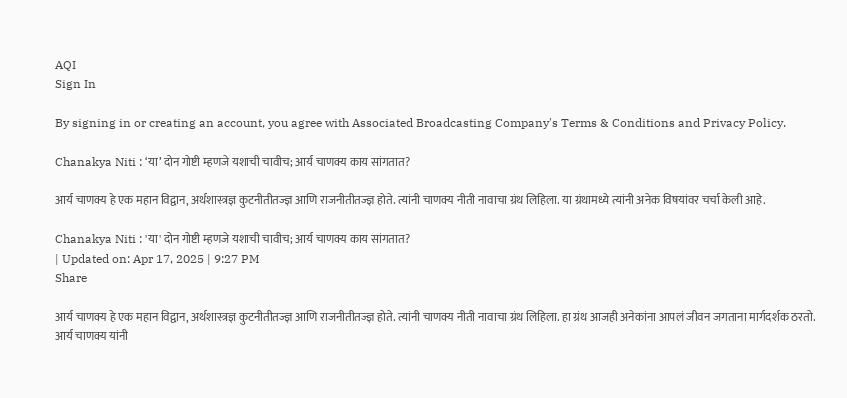AQI
Sign In

By signing in or creating an account, you agree with Associated Broadcasting Company's Terms & Conditions and Privacy Policy.

Chanakya Niti : ‘या’ दोन गोष्टी म्हणजे यशाची चावीच; आर्य चाणक्य काय सांगतात?

आर्य चाणक्य हे एक महान विद्वान, अर्थशास्त्रज्ञ कुटनीतीतज्ज्ञ आणि राजनीतीतज्ज्ञ होते. त्यांनी चाणक्य नीती नावाचा ग्रंथ लिहिला. या ग्रंथामध्ये त्यांनी अनेक विषयांवर चर्चा केली आहे.

Chanakya Niti : 'या' दोन गोष्टी म्हणजे यशाची चावीच; आर्य चाणक्य काय सांगतात?
| Updated on: Apr 17, 2025 | 9:27 PM
Share

आर्य चाणक्य हे एक महान विद्वान, अर्थशास्त्रज्ञ कुटनीतीतज्ज्ञ आणि राजनीतीतज्ज्ञ होते. त्यांनी चाणक्य नीती नावाचा ग्रंथ लिहिला. हा ग्रंथ आजही अनेकांना आपलं जीवन जगताना मार्गदर्शक ठरतो. आर्य चाणक्य यांनी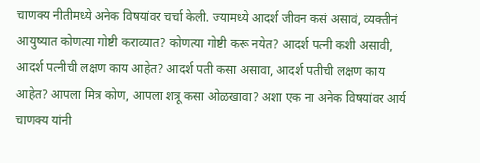चाणक्य नीतीमध्ये अनेक विषयांवर चर्चा केली. ज्यामध्ये आदर्श जीवन कसं असावं, व्यक्तीनं आयुष्यात कोणत्या गोष्टी कराव्यात? कोणत्या गोष्टी करू नयेत? आदर्श पत्नी कशी असावी, आदर्श पत्नीची लक्षण काय आहेत? आदर्श पती कसा असावा, आदर्श पतीची लक्षण काय आहेत? आपला मित्र कोण, आपला शत्रू कसा ओळखावा? अशा एक ना अनेक विषयांवर आर्य चाणक्य यांनी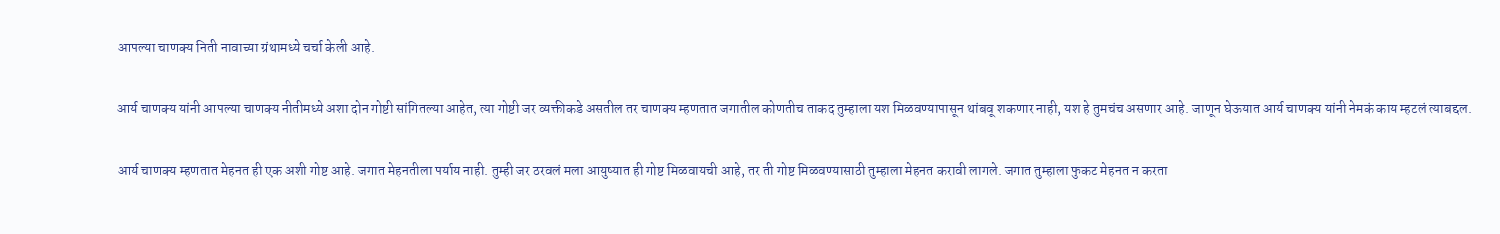आपल्या चाणक्य निती नावाच्या ग्रंथामध्ये चर्चा केली आहे.

आर्य चाणक्य यांनी आपल्या चाणक्य नीतीमध्ये अशा दोन गोष्टी सांगितल्या आहेत, त्या गोष्टी जर व्यक्तीकडे असतील तर चाणक्य म्हणतात जगातील कोणतीच ताकद तुम्हाला यश मिळवण्यापासून थांबवू शकणार नाही, यश हे तुमचंच असणार आहे. जाणून घेऊयात आर्य चाणक्य यांनी नेमकं काय म्हटलं त्याबद्दल.

आर्य चाणक्य म्हणतात मेहनत ही एक अशी गोष्ट आहे. जगात मेहनतीला पर्याय नाही. तुम्ही जर ठरवलं मला आयुष्यात ही गोष्ट मिळवायची आहे, तर ती गोष्ट मिळवण्यासाठी तुम्हाला मेहनत करावी लागले. जगात तुम्हाला फुकट मेहनत न करता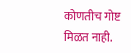कोणतीच गोष्ट मिळत नाही.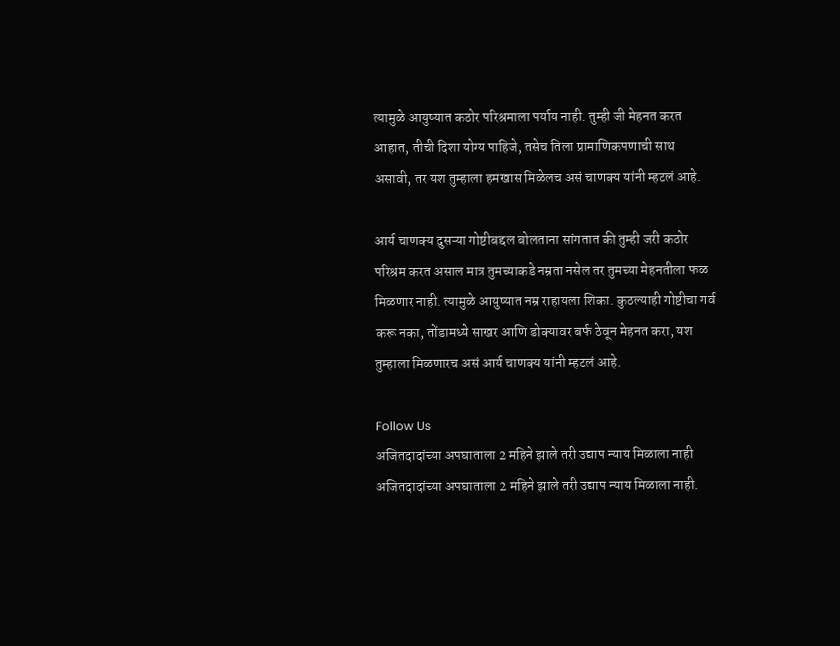त्यामुळे आयुष्यात कठोर परिश्रमाला पर्याय नाही. तुम्ही जी मेहनत करत आहात, तीची दिशा योग्य पाहिजे, तसेच तिला प्रामाणिकपणाची साथ असावी, तर यश तुम्हाला हमखास मिळेलच असं चाणक्य यांनी म्हटलं आहे.

आर्य चाणक्य दुसऱ्या गोष्टीबद्दल बोलताना सांगतात की तुम्ही जरी कठोर परिश्रम करत असाल मात्र तुमच्याकडे नम्रता नसेल तर तुमच्या मेहनतीला फळ मिळणार नाही. त्यामुळे आयुष्यात नम्र राहायला शिका. कुठल्याही गोष्टीचा गर्व करू नका, तोंडामध्ये साखर आणि डोक्यावर बर्फ ठेवून मेहनत करा, यश तुम्हाला मिळणारच असं आर्य चाणक्य यांनी म्हटलं आहे.

Follow Us
अजितदादांच्या अपघाताला 2 महिने झाले तरी उद्याप न्याय मिळाला नाही
अजितदादांच्या अपघाताला 2 महिने झाले तरी उद्याप न्याय मिळाला नाही.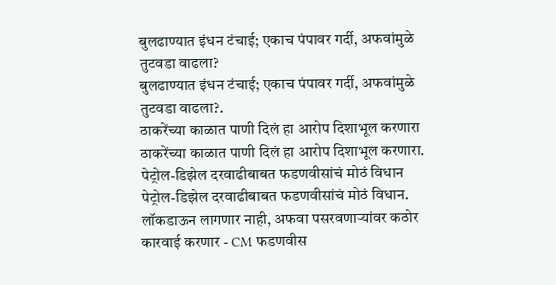बुलढाण्यात इंधन टंचाई; एकाच पंपावर गर्दी, अफवांमुळे तुटवडा वाढला?
बुलढाण्यात इंधन टंचाई; एकाच पंपावर गर्दी, अफवांमुळे तुटवडा वाढला?.
ठाकरेंच्या काळात पाणी दिलं हा आरोप दिशाभूल करणारा
ठाकरेंच्या काळात पाणी दिलं हा आरोप दिशाभूल करणारा.
पेट्रोल-डिझेल दरवाढीबाबत फडणवीसांचं मोठं विधान
पेट्रोल-डिझेल दरवाढीबाबत फडणवीसांचं मोठं विधान.
लॉकडाऊन लागणार नाही, अफवा पसरवणाऱ्यांवर कठोर कारवाई करणार - CM फडणवीस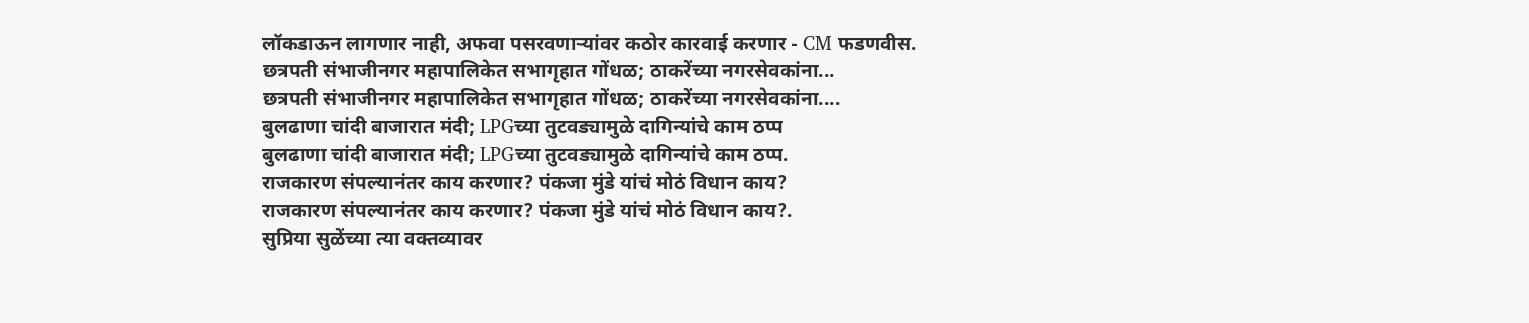लॉकडाऊन लागणार नाही, अफवा पसरवणाऱ्यांवर कठोर कारवाई करणार - CM फडणवीस.
छत्रपती संभाजीनगर महापालिकेत सभागृहात गोंधळ; ठाकरेंच्या नगरसेवकांना...
छत्रपती संभाजीनगर महापालिकेत सभागृहात गोंधळ; ठाकरेंच्या नगरसेवकांना....
बुलढाणा चांदी बाजारात मंदी; LPGच्या तुटवड्यामुळे दागिन्यांचे काम ठप्प
बुलढाणा चांदी बाजारात मंदी; LPGच्या तुटवड्यामुळे दागिन्यांचे काम ठप्प.
राजकारण संपल्यानंतर काय करणार? पंकजा मुंडे यांचं मोठं विधान काय?
राजकारण संपल्यानंतर काय करणार? पंकजा मुंडे यांचं मोठं विधान काय?.
सुप्रिया सुळेंच्या त्या वक्तव्यावर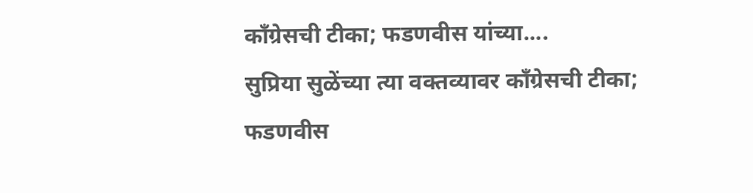काँग्रेसची टीका; फडणवीस यांच्या....
सुप्रिया सुळेंच्या त्या वक्तव्यावर काँग्रेसची टीका; फडणवीस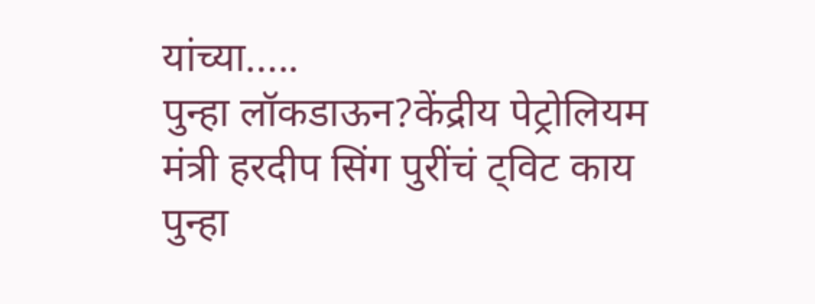यांच्या.....
पुन्हा लॉकडाऊन?केंद्रीय पेट्रोलियम मंत्री हरदीप सिंग पुरींचं ट्विट काय
पुन्हा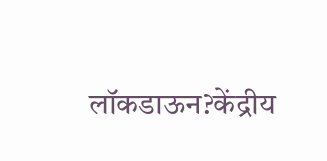लॉकडाऊन?केंद्रीय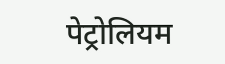पेट्रोलियम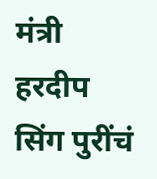मंत्री हरदीप सिंग पुरींचं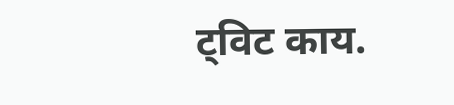ट्विट काय.